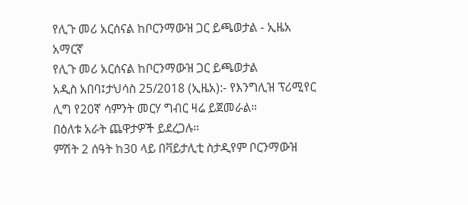የሊጉ መሪ አርሰናል ከቦርንማውዝ ጋር ይጫወታል - ኢዜአ አማርኛ
የሊጉ መሪ አርሰናል ከቦርንማውዝ ጋር ይጫወታል
አዲስ አበባ፤ታህሳስ 25/2018 (ኢዜአ):- የእንግሊዝ ፕሪሚየር ሊግ የ20ኛ ሳምንት መርሃ ግብር ዛሬ ይጀመራል።
በዕለቱ አራት ጨዋታዎች ይደረጋሉ።
ምሽት 2 ሰዓት ከ30 ላይ በቫይታሊቲ ስታዲየም ቦርንማውዝ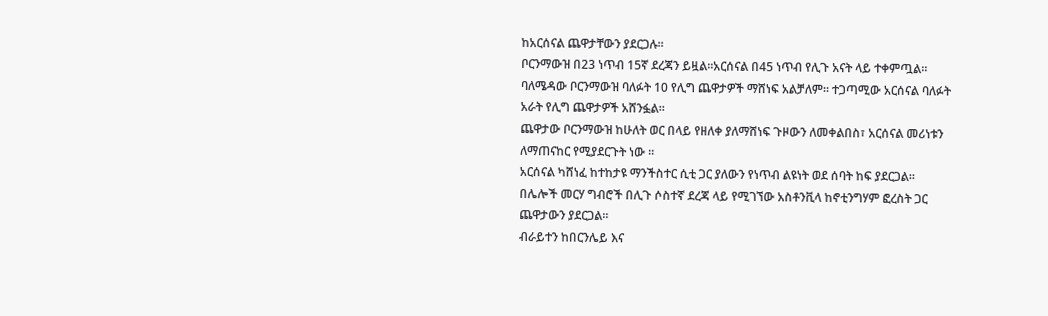ከአርሰናል ጨዋታቸውን ያደርጋሉ።
ቦርንማውዝ በ23 ነጥብ 15ኛ ደረጃን ይዟል።አርሰናል በ45 ነጥብ የሊጉ አናት ላይ ተቀምጧል።
ባለሜዳው ቦርንማውዝ ባለፉት 10 የሊግ ጨዋታዎች ማሸነፍ አልቻለም። ተጋጣሚው አርሰናል ባለፉት አራት የሊግ ጨዋታዎች አሸንፏል።
ጨዋታው ቦርንማውዝ ከሁለት ወር በላይ የዘለቀ ያለማሸነፍ ጉዞውን ለመቀልበስ፣ አርሰናል መሪነቱን ለማጠናከር የሚያደርጉት ነው ።
አርሰናል ካሸነፈ ከተከታዩ ማንችስተር ሲቲ ጋር ያለውን የነጥብ ልዩነት ወደ ሰባት ከፍ ያደርጋል።
በሌሎች መርሃ ግብሮች በሊጉ ሶስተኛ ደረጃ ላይ የሚገኘው አስቶንቪላ ከኖቲንግሃም ፎረስት ጋር ጨዋታውን ያደርጋል።
ብራይተን ከበርንሌይ እና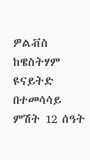ዎልቭስ ከዌስትሃም ዩናይትድ በተመሳሳይ ምሽት 12 ሰዓት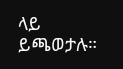ላይ ይጫወታሉ።